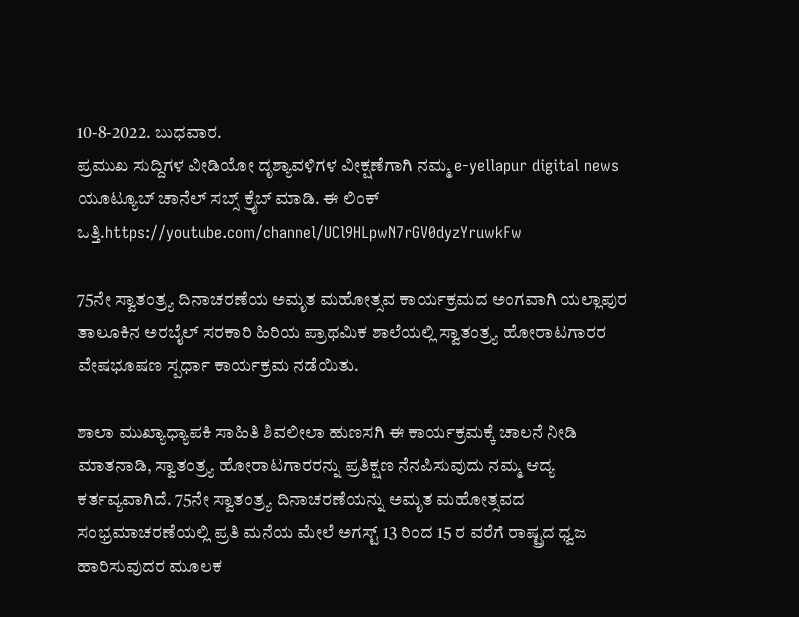10-8-2022. ಬುಧವಾರ.
ಪ್ರಮುಖ ಸುದ್ದಿಗಳ ವೀಡಿಯೋ ದೃಶ್ಯಾವಳಿಗಳ ವೀಕ್ಷಣೆಗಾಗಿ ನಮ್ಮ e-yellapur digital news ಯೂಟ್ಯೂಬ್ ಚಾನೆಲ್ ಸಬ್ಸ್ ಕ್ರೈಬ್ ಮಾಡಿ. ಈ ಲಿಂಕ್ ಒತ್ತಿ.https://youtube.com/channel/UCl9HLpwN7rGV0dyzYruwkFw

75ನೇ ಸ್ವಾತಂತ್ರ್ಯ ದಿನಾಚರಣೆಯ ಅಮೃತ ಮಹೋತ್ಸವ ಕಾರ್ಯಕ್ರಮದ ಅಂಗವಾಗಿ ಯಲ್ಲಾಪುರ ತಾಲೂಕಿನ ಅರಬೈಲ್ ಸರಕಾರಿ ಹಿರಿಯ ಪ್ರಾಥಮಿಕ ಶಾಲೆಯಲ್ಲಿ ಸ್ವಾತಂತ್ರ್ಯ ಹೋರಾಟಗಾರರ ವೇಷಭೂಷಣ ಸ್ಪರ್ಧಾ ಕಾರ್ಯಕ್ರಮ ನಡೆಯಿತು.

ಶಾಲಾ ಮುಖ್ಯಾಧ್ಯಾಪಕಿ ಸಾಹಿತಿ ಶಿವಲೀಲಾ ಹುಣಸಗಿ ಈ ಕಾರ್ಯಕ್ರಮಕ್ಕೆ ಚಾಲನೆ ನೀಡಿ ಮಾತನಾಡಿ, ಸ್ವಾತಂತ್ರ್ಯ ಹೋರಾಟಗಾರರನ್ನು ಪ್ರತಿಕ್ಷಣ ನೆನಪಿಸುವುದು ನಮ್ಮ ಆದ್ಯ ಕರ್ತವ್ಯವಾಗಿದೆ. 75ನೇ ಸ್ವಾತಂತ್ರ್ಯ ದಿನಾಚರಣೆಯನ್ನು ಅಮೃತ ಮಹೋತ್ಸವದ ಸಂಭ್ರಮಾಚರಣೆಯಲ್ಲಿ ಪ್ರತಿ ಮನೆಯ ಮೇಲೆ ಅಗಸ್ಟ್ 13 ರಿಂದ 15 ರ ವರೆಗೆ ರಾಷ್ಟ್ರದ ಧ್ವಜ ಹಾರಿಸುವುದರ ಮೂಲಕ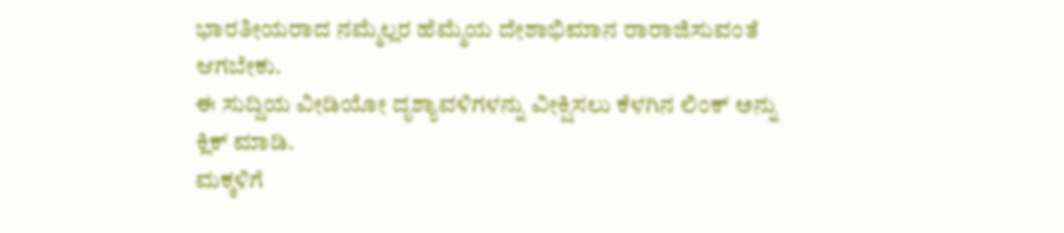ಭಾರತೀಯರಾದ ನಮ್ಮೆಲ್ಲರ ಹೆಮ್ಮೆಯ ದೇಶಾಭಿಮಾನ ರಾರಾಜಿಸುವಂತೆ ಆಗಬೇಕು.
ಈ ಸುದ್ದಿಯ ವೀಡಿಯೋ ದೃಶ್ಯಾವಳಿಗಳನ್ನು ವೀಕ್ಷಿಸಲು ಕೆಳಗಿನ ಲಿಂಕ್ ಅನ್ನು ಕ್ಲಿಕ್ ಮಾಡಿ.
ಮಕ್ಕಳಿಗೆ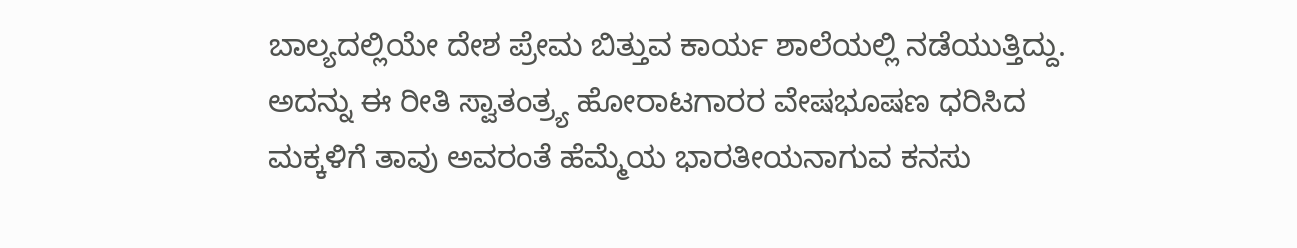ಬಾಲ್ಯದಲ್ಲಿಯೇ ದೇಶ ಪ್ರೇಮ ಬಿತ್ತುವ ಕಾರ್ಯ ಶಾಲೆಯಲ್ಲಿ ನಡೆಯುತ್ತಿದ್ದು. ಅದನ್ನು ಈ ರೀತಿ ಸ್ವಾತಂತ್ರ್ಯ ಹೋರಾಟಗಾರರ ವೇಷಭೂಷಣ ಧರಿಸಿದ ಮಕ್ಕಳಿಗೆ ತಾವು ಅವರಂತೆ ಹೆಮ್ಮೆಯ ಭಾರತೀಯನಾಗುವ ಕನಸು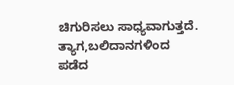ಚಿಗುರಿಸಲು ಸಾಧ್ಯವಾಗುತ್ತದೆ. ತ್ಯಾಗ,ಬಲಿದಾನಗಳಿಂದ ಪಡೆದ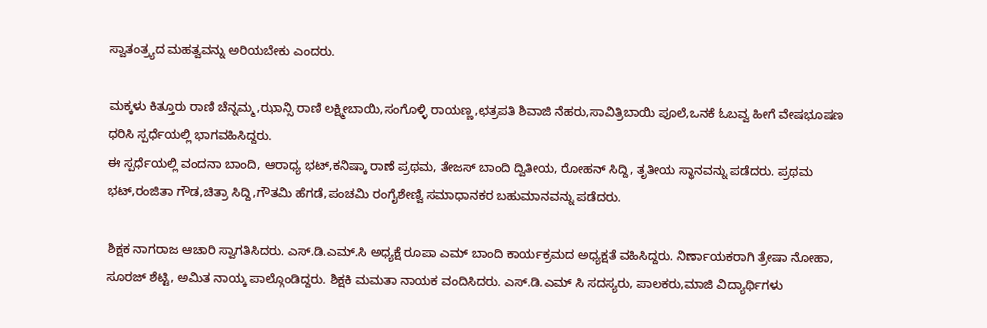ಸ್ವಾತಂತ್ರ್ಯದ ಮಹತ್ವವನ್ನು ಅರಿಯಬೇಕು ಎಂದರು.

ಮಕ್ಕಳು ಕಿತ್ತೂರು ರಾಣಿ ಚೆನ್ನಮ್ಮ,ಝಾನ್ಸಿ ರಾಣಿ ಲಕ್ಷ್ಮೀಬಾಯಿ,ಸಂಗೊಳ್ಳಿ ರಾಯಣ್ಣ,ಛತ್ರಪತಿ ಶಿವಾಜಿ ನೆಹರು,ಸಾವಿತ್ರಿಬಾಯಿ ಪೂಲೆ,ಒನಕೆ ಓಬವ್ವ ಹೀಗೆ ವೇಷಭೂಷಣ ಧರಿಸಿ ಸ್ಪರ್ಧೆಯಲ್ಲಿ ಭಾಗವಹಿಸಿದ್ದರು.
ಈ ಸ್ಪರ್ಧೆಯಲ್ಲಿ ವಂದನಾ ಬಾಂದಿ, ಆರಾಧ್ಯ ಭಟ್,ಕನಿಷ್ಕಾ ರಾಣೆ ಪ್ರಥಮ, ತೇಜಸ್ ಬಾಂದಿ ದ್ವಿತೀಯ, ರೋಹನ್ ಸಿದ್ದಿ, ತೃತೀಯ ಸ್ಥಾನವನ್ನು ಪಡೆದರು. ಪ್ರಥಮ ಭಟ್,ರಂಜಿತಾ ಗೌಡ,ಚಿತ್ರಾ ಸಿದ್ದಿ,ಗೌತಮಿ ಹೆಗಡೆ,ಪಂಚಮಿ ರಂಗೈಶೇಣ್ವಿ ಸಮಾಧಾನಕರ ಬಹುಮಾನವನ್ನು ಪಡೆದರು.

ಶಿಕ್ಷಕ ನಾಗರಾಜ ಆಚಾರಿ ಸ್ವಾಗತಿಸಿದರು. ಎಸ್.ಡಿ.ಎಮ್.ಸಿ ಅಧ್ಯಕ್ಷೆ ರೂಪಾ ಎಮ್ ಬಾಂದಿ ಕಾರ್ಯಕ್ರಮದ ಅಧ್ಯಕ್ಷತೆ ವಹಿಸಿದ್ದರು. ನಿರ್ಣಾಯಕರಾಗಿ ತ್ರೇಷಾ ನೋಹಾ, ಸೂರಜ್ ಶೆಟ್ಟಿ, ಅಮಿತ ನಾಯ್ಕ ಪಾಲ್ಗೊಂಡಿದ್ದರು. ಶಿಕ್ಷಕಿ ಮಮತಾ ನಾಯಕ ವಂದಿಸಿದರು. ಎಸ್.ಡಿ.ಎಮ್ ಸಿ ಸದಸ್ಯರು, ಪಾಲಕರು,ಮಾಜಿ ವಿದ್ಯಾರ್ಥಿಗಳು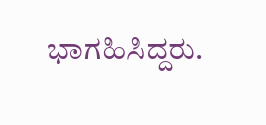ಭಾಗಹಿಸಿದ್ದರು.